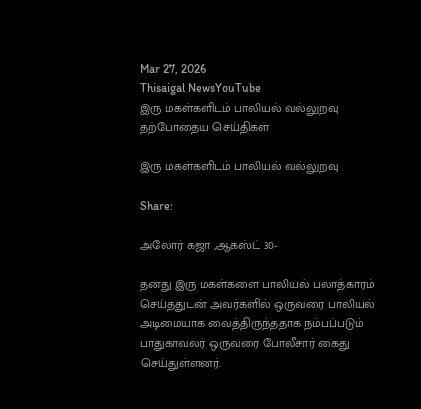Mar 27, 2026
Thisaigal NewsYouTube
இரு மகள்களிடம் பாலியல் வல்லுறவு
தற்போதைய செய்திகள்

இரு மகள்களிடம் பாலியல் வல்லுறவு

Share:

அலோர் கஜா ,ஆகஸ்ட் 30-

தனது இரு மகள்களை பாலியல் பலாத்காரம் செய்ததுடன் அவர்களில் ஒருவரை பாலியல் அடிமையாக வைத்திருந்ததாக நம்பப்படும் பாதுகாவலர் ஒருவரை போலீசார் கைது செய்துள்ளனர்.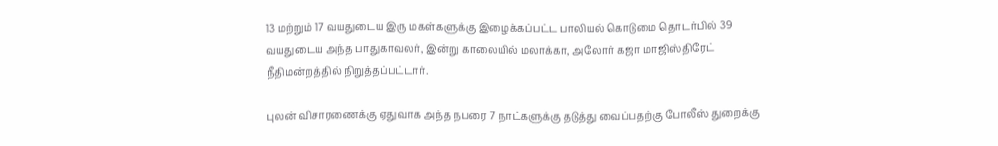13 மற்றும் 17 வயதுடைய இரு மகள்களுக்கு இழைக்கப்பட்ட பாலியல் கொடுமை தொடர்பில் 39 வயதுடைய அந்த பாதுகாவலர், இன்று காலையில் மலாக்கா, அலோர் கஜா மாஜிஸ்திரேட் நீதிமன்றத்தில் நிறுத்தப்பட்டார்.

புலன் விசாரணைக்கு ஏதுவாக அந்த நபரை 7 நாட்களுக்கு தடுத்து வைப்பதற்கு போலீஸ் துறைக்கு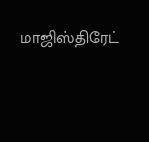மாஜிஸ்திரேட்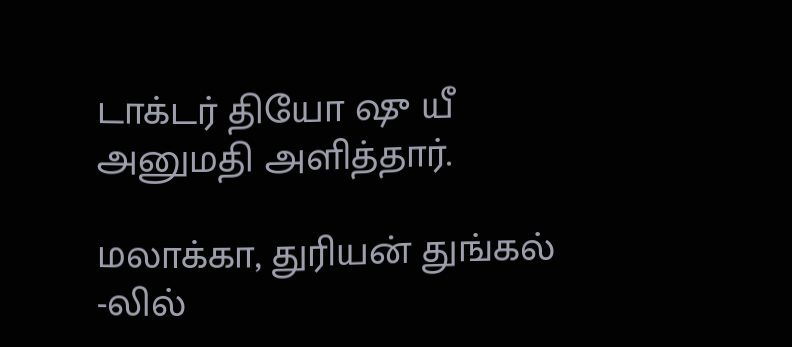டாக்டர் தியோ ஷு யீ அனுமதி அளித்தார்.

மலாக்கா, துரியன் துங்கல் -லில்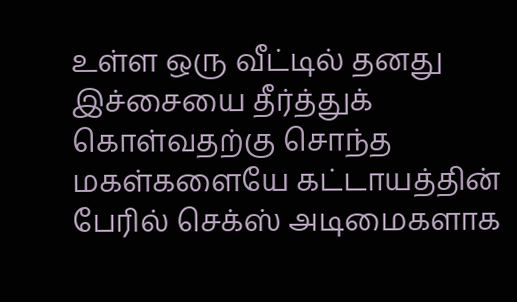உள்ள ஒரு வீட்டில் தனது இச்சையை தீர்த்துக் கொள்வதற்கு சொந்த மகள்களையே கட்டாயத்தின் பேரில் செக்ஸ் அடிமைகளாக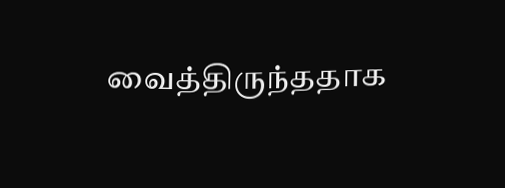வைத்திருந்ததாக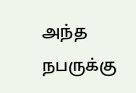அந்த நபருக்கு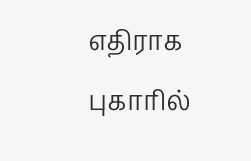எதிராக புகாரில்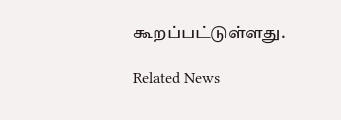கூறப்பட்டுள்ளது.

Related News